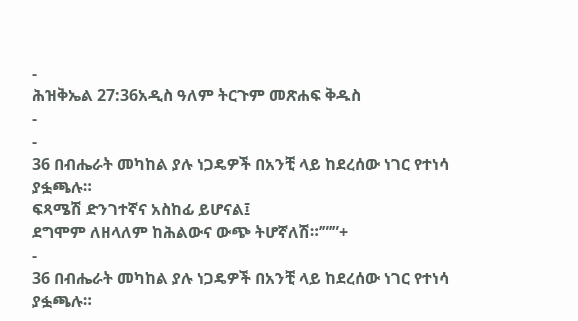-
ሕዝቅኤል 27:36አዲስ ዓለም ትርጉም መጽሐፍ ቅዱስ
-
-
36 በብሔራት መካከል ያሉ ነጋዴዎች በአንቺ ላይ ከደረሰው ነገር የተነሳ ያፏጫሉ።
ፍጻሜሽ ድንገተኛና አስከፊ ይሆናል፤
ደግሞም ለዘላለም ከሕልውና ውጭ ትሆኛለሽ።’”’”+
-
36 በብሔራት መካከል ያሉ ነጋዴዎች በአንቺ ላይ ከደረሰው ነገር የተነሳ ያፏጫሉ።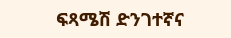ፍጻሜሽ ድንገተኛና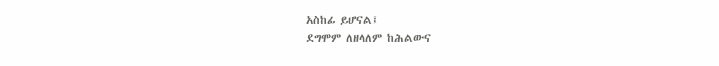አስከፊ ይሆናል፤
ደግሞም ለዘላለም ከሕልውና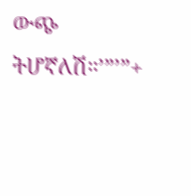ውጭ ትሆኛለሽ።’”’”+